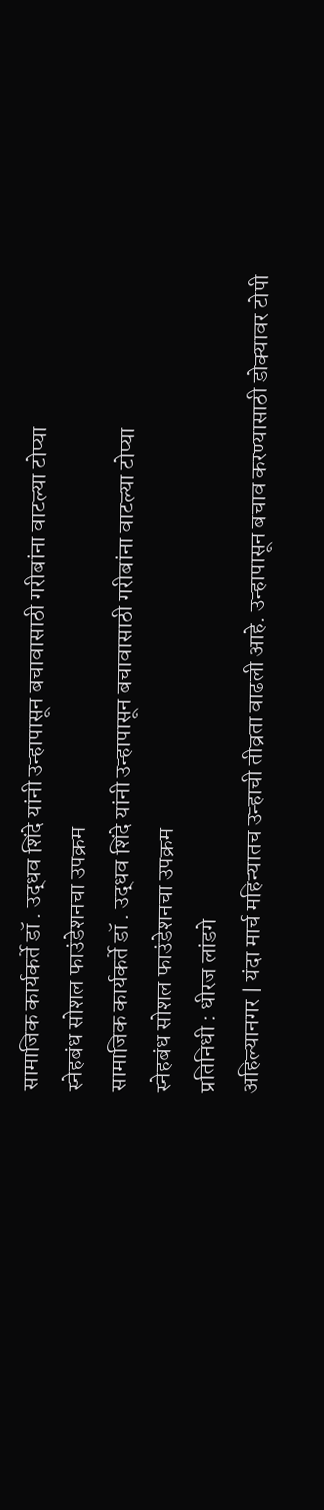सामाजिक कार्यकर्ते डॉ . उद्धव शिंदे यांनी उन्हापासून बचावासाठी गरीबांना वाटल्या टोप्या
स्नेहबंध सोशल फाउंडेशनचा उपक्रम
सामाजिक कार्यकर्ते डॉ . उद्धव शिंदे यांनी उन्हापासून बचावासाठी गरीबांना वाटल्या टोप्या
स्नेहबंध सोशल फाउंडेशनचा उपक्रम
प्रतिनिधी : धीरज लांडगे
अहिल्यानगर | यंदा मार्च महिन्यातच उन्हाची तीव्रता वाढली आहे. उन्हापासून बचाव करण्यासाठी डोक्यावर टोपी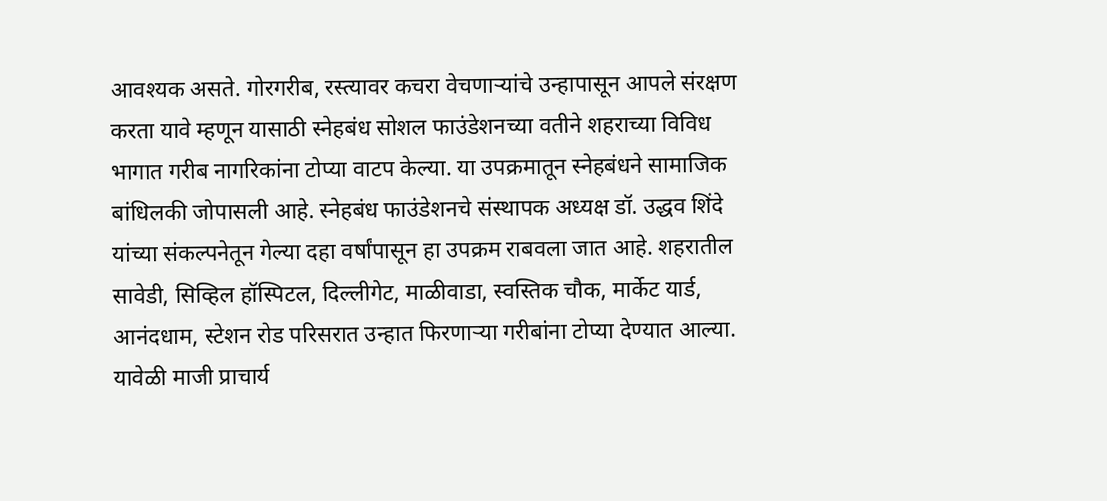आवश्यक असते. गोरगरीब, रस्त्यावर कचरा वेचणाऱ्यांचे उन्हापासून आपले संरक्षण करता यावे म्हणून यासाठी स्नेहबंध सोशल फाउंडेशनच्या वतीने शहराच्या विविध भागात गरीब नागरिकांना टोप्या वाटप केल्या. या उपक्रमातून स्नेहबंधने सामाजिक बांधिलकी जोपासली आहे. स्नेहबंध फाउंडेशनचे संस्थापक अध्यक्ष डॉ. उद्धव शिंदे यांच्या संकल्पनेतून गेल्या दहा वर्षांपासून हा उपक्रम राबवला जात आहे. शहरातील सावेडी, सिव्हिल हॉस्पिटल, दिल्लीगेट, माळीवाडा, स्वस्तिक चौक, मार्केट यार्ड, आनंदधाम, स्टेशन रोड परिसरात उन्हात फिरणाऱ्या गरीबांना टोप्या देण्यात आल्या. यावेळी माजी प्राचार्य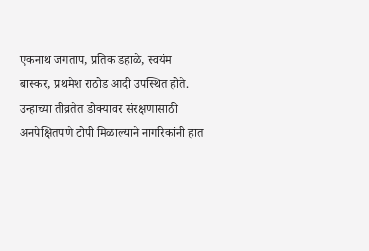एकनाथ जगताप, प्रतिक डहाळे, स्वयंम बास्कर, प्रथमेश राठोड आदी उपस्थित होते. उन्हाच्या तीव्रतेत डोक्यावर संरक्षणासाठी अनपेक्षितपणे टोपी मिळाल्याने नागरिकांनी हात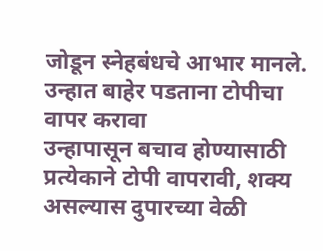जोडून स्नेहबंधचे आभार मानले.
उन्हात बाहेर पडताना टोपीचा वापर करावा
उन्हापासून बचाव होण्यासाठी प्रत्येकाने टोपी वापरावी, शक्य असल्यास दुपारच्या वेळी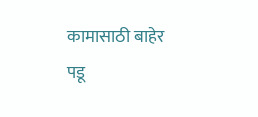कामासाठी बाहेर पडू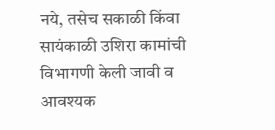नये, तसेच सकाळी किंवा सायंकाळी उशिरा कामांची विभागणी केली जावी व आवश्यक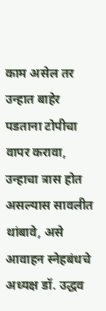काम असेल तर उन्हात बाहेर पडताना टोपीचा वापर करावा, उन्हाचा त्रास होत असल्यास सावलीत थांबावे, असे आवाहन स्नेहबंधचे अध्यक्ष डॉ. उद्धव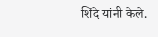शिंदे यांनी केले.